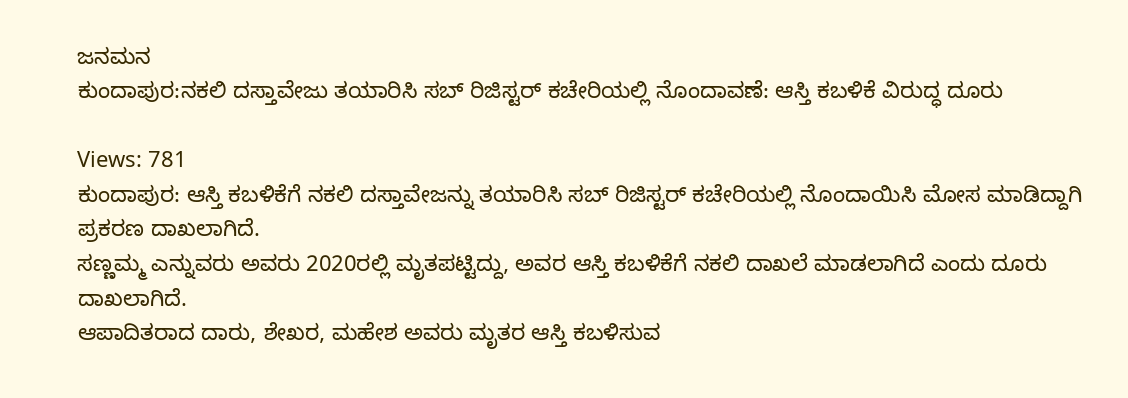ಜನಮನ
ಕುಂದಾಪುರ:ನಕಲಿ ದಸ್ತಾವೇಜು ತಯಾರಿಸಿ ಸಬ್ ರಿಜಿಸ್ಟರ್ ಕಚೇರಿಯಲ್ಲಿ ನೊಂದಾವಣೆ: ಆಸ್ತಿ ಕಬಳಿಕೆ ವಿರುದ್ಧ ದೂರು

Views: 781
ಕುಂದಾಪುರ: ಆಸ್ತಿ ಕಬಳಿಕೆಗೆ ನಕಲಿ ದಸ್ತಾವೇಜನ್ನು ತಯಾರಿಸಿ ಸಬ್ ರಿಜಿಸ್ಟರ್ ಕಚೇರಿಯಲ್ಲಿ ನೊಂದಾಯಿಸಿ ಮೋಸ ಮಾಡಿದ್ದಾಗಿ ಪ್ರಕರಣ ದಾಖಲಾಗಿದೆ.
ಸಣ್ಣಮ್ಮ ಎನ್ನುವರು ಅವರು 2020ರಲ್ಲಿ ಮೃತಪಟ್ಟಿದ್ದು, ಅವರ ಆಸ್ತಿ ಕಬಳಿಕೆಗೆ ನಕಲಿ ದಾಖಲೆ ಮಾಡಲಾಗಿದೆ ಎಂದು ದೂರು ದಾಖಲಾಗಿದೆ.
ಆಪಾದಿತರಾದ ದಾರು, ಶೇಖರ, ಮಹೇಶ ಅವರು ಮೃತರ ಆಸ್ತಿ ಕಬಳಿಸುವ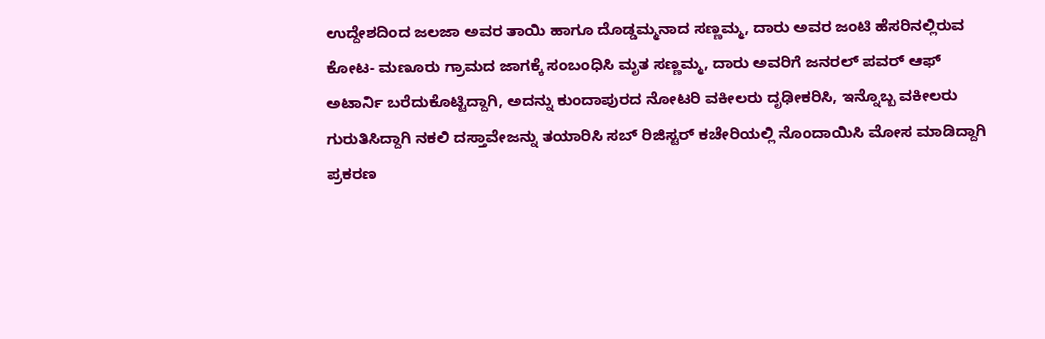ಉದ್ದೇಶದಿಂದ ಜಲಜಾ ಅವರ ತಾಯಿ ಹಾಗೂ ದೊಡ್ಡಮ್ಮನಾದ ಸಣ್ಣಮ್ಮ, ದಾರು ಅವರ ಜಂಟಿ ಹೆಸರಿನಲ್ಲಿರುವ ಕೋಟ- ಮಣೂರು ಗ್ರಾಮದ ಜಾಗಕ್ಕೆ ಸಂಬಂಧಿಸಿ ಮೃತ ಸಣ್ಣಮ್ಮ, ದಾರು ಅವರಿಗೆ ಜನರಲ್ ಪವರ್ ಆಫ್ ಅಟಾರ್ನಿ ಬರೆದುಕೊಟ್ಟಿದ್ದಾಗಿ, ಅದನ್ನು ಕುಂದಾಪುರದ ನೋಟರಿ ವಕೀಲರು ದೃಢೀಕರಿಸಿ, ಇನ್ನೊಬ್ಬ ವಕೀಲರು ಗುರುತಿಸಿದ್ದಾಗಿ ನಕಲಿ ದಸ್ತಾವೇಜನ್ನು ತಯಾರಿಸಿ ಸಬ್ ರಿಜಿಸ್ಟರ್ ಕಚೇರಿಯಲ್ಲಿ ನೊಂದಾಯಿಸಿ ಮೋಸ ಮಾಡಿದ್ದಾಗಿ ಪ್ರಕರಣ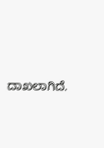ದಾಖಲಾಗಿದೆ.